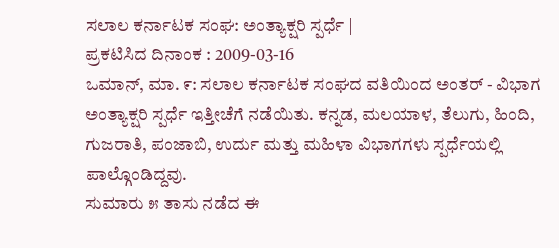ಸಲಾಲ ಕರ್ನಾಟಕ ಸಂಘ: ಅಂತ್ಯಾಕ್ಷರಿ ಸ್ಪರ್ಧೆ |
ಪ್ರಕಟಿಸಿದ ದಿನಾಂಕ : 2009-03-16
ಒಮಾನ್, ಮಾ. ೯: ಸಲಾಲ ಕರ್ನಾಟಕ ಸಂಘದ ವತಿಯಿಂದ ಅಂತರ್ - ವಿಭಾಗ ಅಂತ್ಯಾಕ್ಷರಿ ಸ್ಪರ್ಧೆ ಇತ್ತೀಚೆಗೆ ನಡೆಯಿತು. ಕನ್ನಡ, ಮಲಯಾಳ, ತೆಲುಗು, ಹಿಂದಿ, ಗುಜರಾತಿ, ಪಂಜಾಬಿ, ಉರ್ದು ಮತ್ತು ಮಹಿಳಾ ವಿಭಾಗಗಳು ಸ್ಪರ್ಧೆಯಲ್ಲಿ ಪಾಲ್ಗೊಂಡಿದ್ದವು.
ಸುಮಾರು ೫ ತಾಸು ನಡೆದ ಈ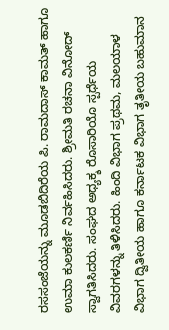ರಸಸಂಜೆಯನ್ನು ಮೂಡಬಿದಿರೆಯ ಪಿ. ರಾಮದಾಸ್ ಕಾಮತ್ ಹಾಗೂ ಉಮಾ ಕುಲಕರ್ಣಿ ನಿರ್ವಹಿಸಿದರು. ಶ್ರೀಮತಿ ರಚನಾ ವಿನೋದ್ ಸ್ವಾಗತಿಸಿದರು. ಸಂಘದ ಅಧ್ಯಕ್ಶ ರೊಸಾರಿಯೊ ಸ್ಪರ್ಧೆಯ ವಿವರಗಳನ್ನು ತಿಳಿಸಿದರು. ಹಿಂದಿ ವಿಭಾಗ ಪ್ರಥಮ, ಮಲಯಾಳ ವಿಭಾಗ ದ್ವಿತೀಯ ಹಾಗೂ ಕರ್ನಾಟಕ ವಿಭಾಗ ತೃತೀಯ ಬಹುಮಾನ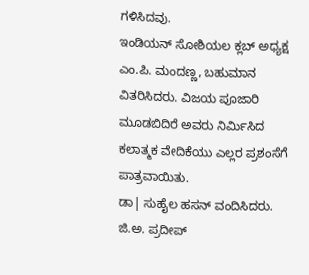ಗಳಿಸಿದವು.
ಇಂಡಿಯನ್ ಸೋಶಿಯಲ ಕ್ಲಬ್ ಅಧ್ಯಕ್ಷ ಎಂ.ಪಿ. ಮಂದಣ್ಣ, ಬಹುಮಾನ ವಿತರಿಸಿದರು. ವಿಜಯ ಪೂಜಾರಿ ಮೂಡಬಿದಿರೆ ಅವರು ನಿರ್ಮಿಸಿದ ಕಲಾತ್ಮಕ ವೇದಿಕೆಯು ಎಲ್ಲರ ಪ್ರಶಂಸೆಗೆ ಪಾತ್ರವಾಯಿತು.
ಡಾ| ಸುಹೈಲ ಹಸನ್ ವಂದಿಸಿದರು. ಜಿ.ಅ. ಪ್ರದೀಪ್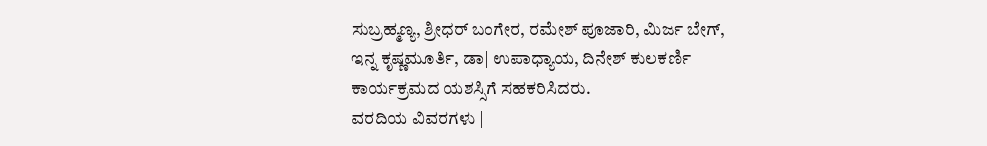ಸುಬ್ರಹ್ಮಣ್ಯ, ಶ್ರೀಧರ್ ಬಂಗೇರ, ರಮೇಶ್ ಪೂಜಾರಿ, ಮಿರ್ಜ ಬೇಗ್, ಇನ್ನ ಕೃಷ್ಣಮೂರ್ತಿ, ಡಾ| ಉಪಾಧ್ಯಾಯ, ದಿನೇಶ್ ಕುಲಕರ್ಣಿ ಕಾರ್ಯಕ್ರಮದ ಯಶಸ್ಸಿಗೆ ಸಹಕರಿಸಿದರು.
ವರದಿಯ ವಿವರಗಳು |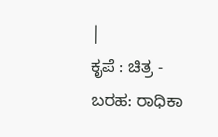|
ಕೃಪೆ : ಚಿತ್ರ - ಬರಹ: ರಾಧಿಕಾ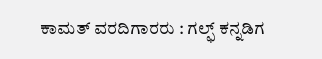ಕಾಮತ್ ವರದಿಗಾರರು : ಗಲ್ಫ್ ಕನ್ನಡಿಗ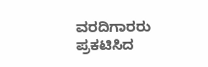ವರದಿಗಾರರು
ಪ್ರಕಟಿಸಿದ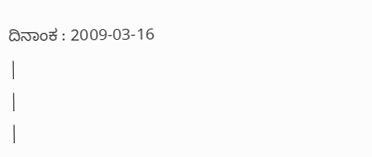ದಿನಾಂಕ : 2009-03-16
|
|
|